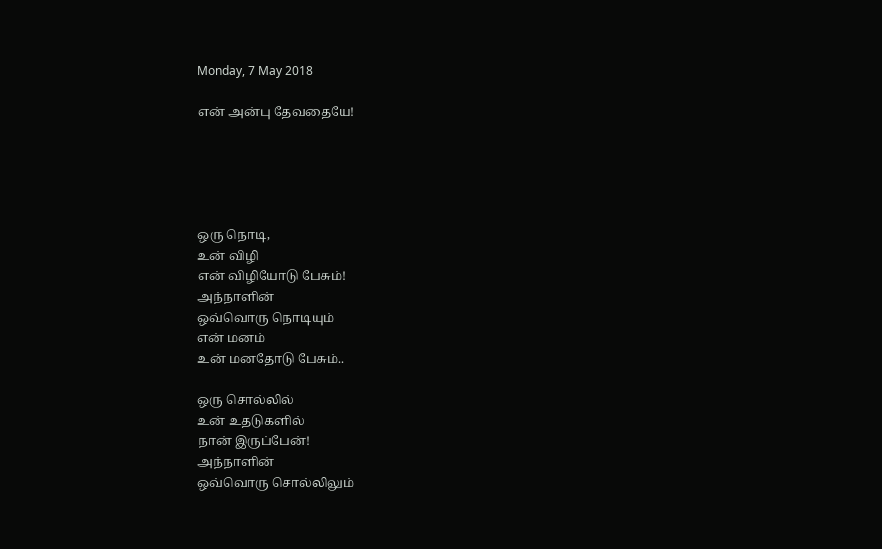Monday, 7 May 2018

என் அன்பு தேவதையே!





ஒரு நொடி,
உன் விழி
என் விழியோடு பேசும்!
அந்நாளின்
ஒவ்வொரு நொடியும்
என் மனம்
உன் மனதோடு பேசும்..

ஒரு சொல்லில்
உன் உதடுகளில்
நான் இருப்பேன்!
அந்நாளின்
ஒவ்வொரு சொல்லிலும்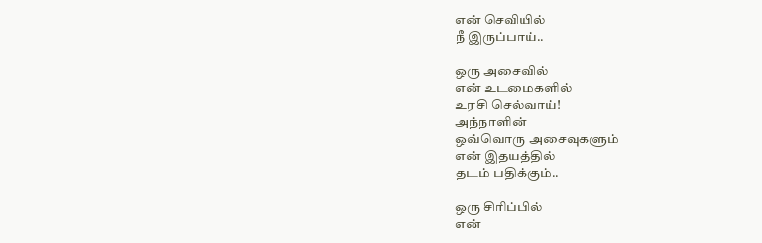என் செவியில்
நீ இருப்பாய்..

ஒரு அசைவில்
என் உடமைகளில்
உரசி செல்வாய்!
அந்நாளின்
ஒவ்வொரு அசைவுகளும்
என் இதயத்தில்
தடம் பதிக்கும்..

ஒரு சிரிப்பில்
என்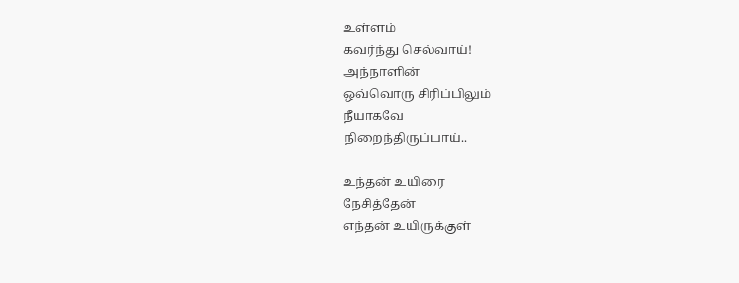உள்ளம்
கவர்ந்து செல்வாய்!
அந்நாளின்
ஒவ்வொரு சிரிப்பிலும்
நீயாகவே
நிறைந்திருப்பாய்..

உந்தன் உயிரை
நேசித்தேன்
எந்தன் உயிருக்குள்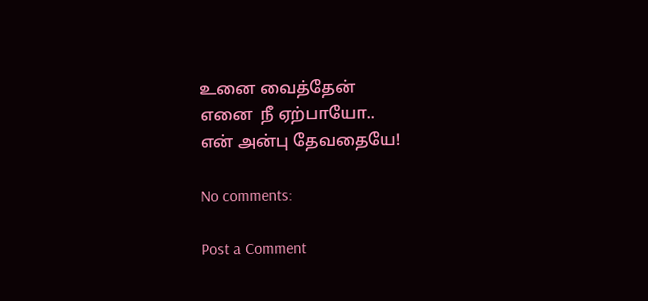உனை வைத்தேன்
எனை  நீ ஏற்பாயோ..
என் அன்பு தேவதையே!

No comments:

Post a Comment